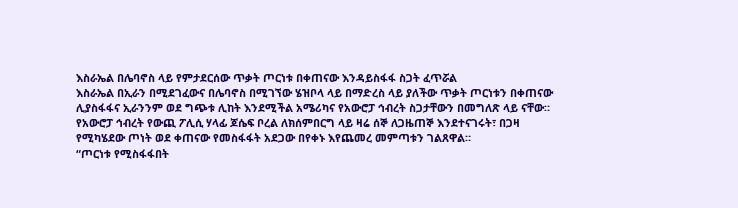እስራኤል በሌባኖስ ላይ የምታደርሰው ጥቃት ጦርነቱ በቀጠናው እንዳይስፋፋ ስጋት ፈጥሯል
እስራኤል በኢራን በሚደገፈውና በሌባኖስ በሚገኘው ሄዝቦላ ላይ በማድረስ ላይ ያለችው ጥቃት ጦርነቱን በቀጠናው ሊያስፋፋና ኢራንንም ወደ ግጭቱ ሊከት እንደሚችል አሜሪካና የአውሮፓ ኅብረት ስጋታቸውን በመግለጽ ላይ ናቸው።
የአውሮፓ ኅብረት የውጪ ፖሊሲ ሃላፊ ጆሴፍ ቦረል ለክሰምበርግ ላይ ዛሬ ሰኞ ለጋዜጠኞ እንደተናገሩት፣ በጋዛ የሚካሄደው ጦነት ወደ ቀጠናው የመስፋፋት አደጋው በየቀኑ እየጨመረ መምጣቱን ገልጸዋል።
“ጦርነቱ የሚስፋፋበት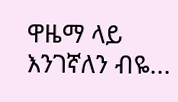ዋዜማ ላይ እንገኛለን ብዬ...